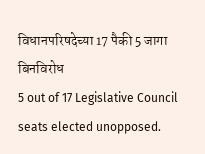विधानपरिषदेच्या 17 पैकी 5 जागा बिनविरोध
5 out of 17 Legislative Council seats elected unopposed.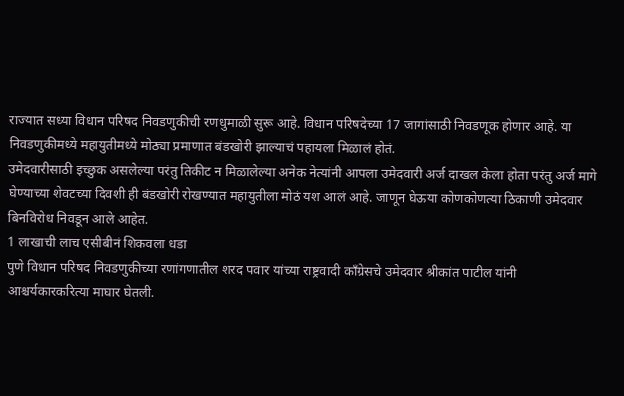राज्यात सध्या विधान परिषद निवडणुकीची रणधुमाळी सुरू आहे. विधान परिषदेच्या 17 जागांसाठी निवडणूक होणार आहे. या निवडणुकीमध्ये महायुतीमध्ये मोठ्या प्रमाणात बंडखोरी झाल्याचं पहायला मिळालं होतं.
उमेदवारीसाठी इच्छुक असलेल्या परंतु तिकीट न मिळालेल्या अनेक नेत्यांनी आपला उमेदवारी अर्ज दाखल केला होता परंतु अर्ज मागे घेण्याच्या शेवटच्या दिवशी ही बंडखोरी रोखण्यात महायुतीला मोठं यश आलं आहे. जाणून घेऊया कोणकोणत्या ठिकाणी उमेदवार बिनविरोध निवडून आले आहेत.
1 लाखाची लाच एसीबीनं शिकवला धडा
पुणे विधान परिषद निवडणुकीच्या रणांगणातील शरद पवार यांच्या राष्ट्रवादी काँग्रेसचे उमेदवार श्रीकांत पाटील यांनी आश्चर्यकारकरित्या माघार घेतली.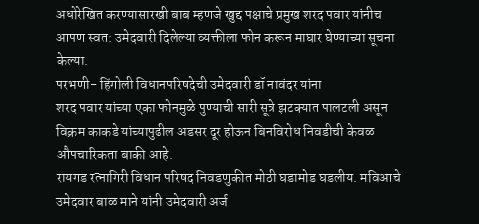अधोरेखित करण्यासारखी बाब म्हणजे खुद्द पक्षाचे प्रमुख शरद पवार यांनीच आपण स्वत: उमेदवारी दिलेल्या व्यक्तीला फोन करून माघार घेण्याच्या सूचना केल्या.
परभणी- हिंगोली विधानपरिषदेची उमेदवारी डॉ नावंदर यांना
शरद पवार यांच्या एका फोनमुळे पुण्याची सारी सूत्रे झटक्यात पालटली असून विक्रम काकडे यांच्यापुढील अडसर दूर होऊन बिनविरोध निवडीची केवळ औपचारिकता बाकी आहे.
रायगड रत्नागिरी विधान परिषद निवडणुकीत मोठी घडामोड घडलीय. मविआचे उमेदवार बाळ माने यांनी उमेदवारी अर्ज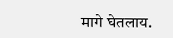मागे घेतलाय.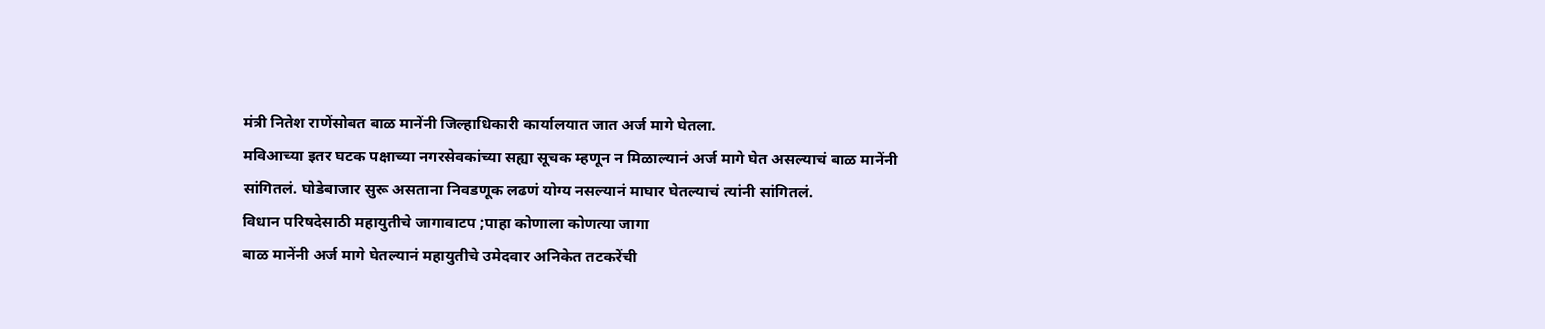मंत्री नितेश राणेंसोबत बाळ मानेंनी जिल्हाधिकारी कार्यालयात जात अर्ज मागे घेतला.
मविआच्या इतर घटक पक्षाच्या नगरसेवकांच्या सह्या सूचक म्हणून न मिळाल्यानं अर्ज मागे घेत असल्याचं बाळ मानेंनी सांगितलं. घोडेबाजार सुरू असताना निवडणूक लढणं योग्य नसल्यानं माघार घेतल्याचं त्यांनी सांगितलं.
विधान परिषदेसाठी महायुतीचे जागावाटप ;पाहा कोणाला कोणत्या जागा
बाळ मानेंनी अर्ज मागे घेतल्यानं महायुतीचे उमेदवार अनिकेत तटकरेंची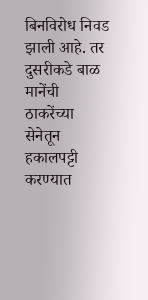बिनविरोध निवड झाली आहे. तर दुसरीकडे बाळ मानेंची ठाकरेंच्या सेनेतून हकालपट्टी करण्यात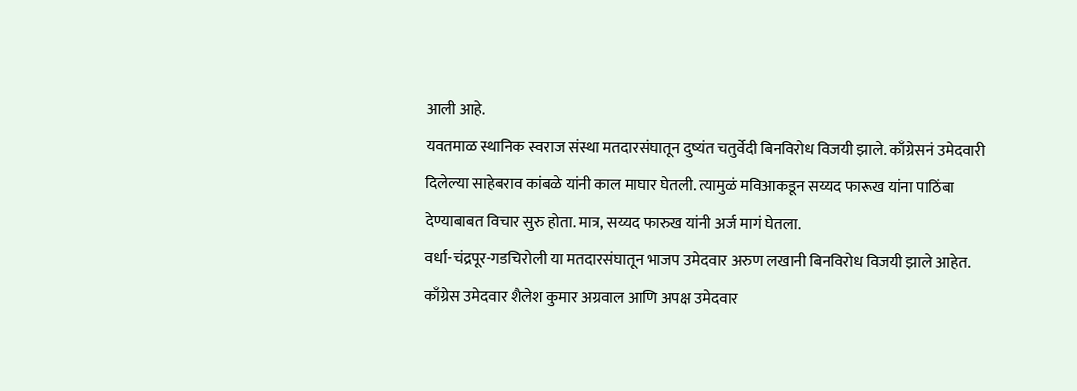आली आहे.
यवतमाळ स्थानिक स्वराज संस्था मतदारसंघातून दुष्यंत चतुर्वेदी बिनविरोध विजयी झाले. काँग्रेसनं उमेदवारी दिलेल्या साहेबराव कांबळे यांनी काल माघार घेतली. त्यामुळं मविआकडून सय्यद फारूख यांना पाठिंबा देण्याबाबत विचार सुरु होता. मात्र, सय्यद फारुख यांनी अर्ज मागं घेतला.
वर्धा-चंद्रपूर-गडचिरोली या मतदारसंघातून भाजप उमेदवार अरुण लखानी बिनविरोध विजयी झाले आहेत. काँग्रेस उमेदवार शैलेश कुमार अग्रवाल आणि अपक्ष उमेदवार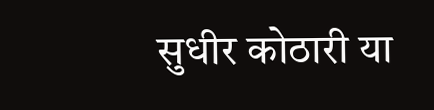सुधीर कोठारी या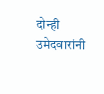दोन्ही उमेदवारांनी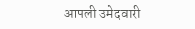आपली उमेदवारी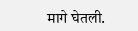मागे घेतली.